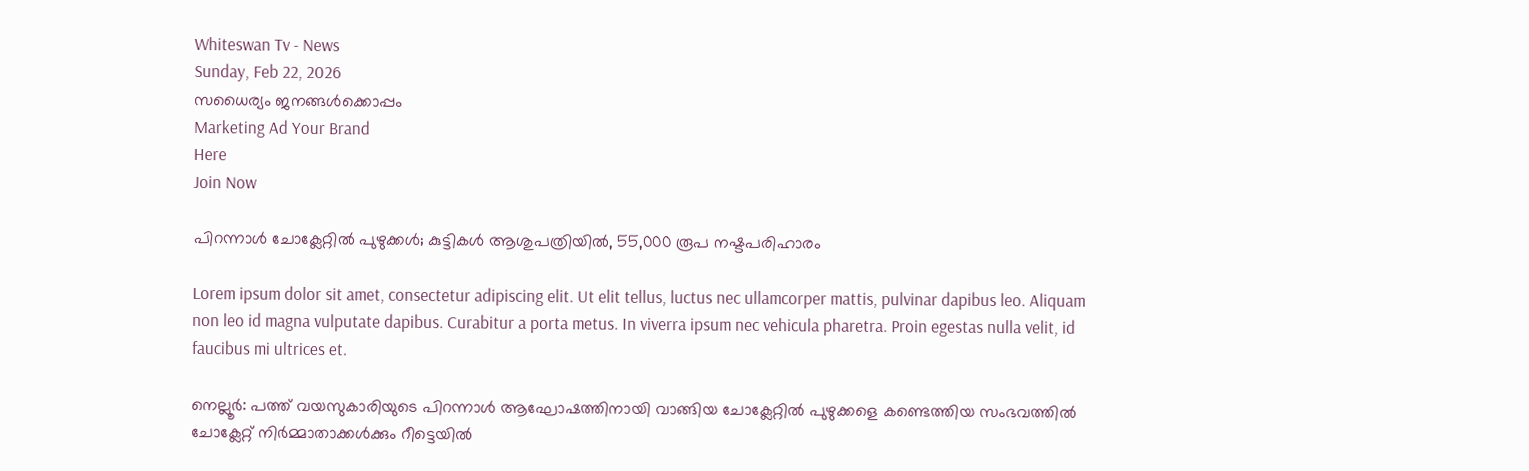Whiteswan Tv - News
Sunday, Feb 22, 2026
സധൈര്യം ജനങ്ങൾക്കൊപ്പം
Marketing Ad Your Brand
Here
Join Now

പിറന്നാൾ ചോക്ലേറ്റിൽ പുഴുക്കൾ; കുട്ടികൾ ആശുപത്രിയിൽ, 55,000 രൂപ നഷ്ടപരിഹാരം

Lorem ipsum dolor sit amet, consectetur adipiscing elit. Ut elit tellus, luctus nec ullamcorper mattis, pulvinar dapibus leo. Aliquam non leo id magna vulputate dapibus. Curabitur a porta metus. In viverra ipsum nec vehicula pharetra. Proin egestas nulla velit, id faucibus mi ultrices et.

നെല്ലൂർ: പത്ത് വയസുകാരിയുടെ പിറന്നാൾ ആഘോഷത്തിനായി വാങ്ങിയ ചോക്ലേറ്റിൽ പുഴുക്കളെ കണ്ടെത്തിയ സംഭവത്തിൽ ചോക്ലേറ്റ് നിർമ്മാതാക്കൾക്കും റീട്ടെയിൽ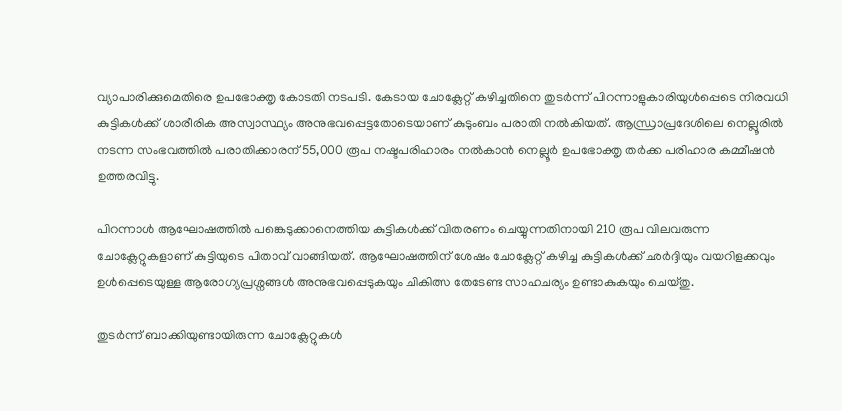വ്യാപാരിക്കുമെതിരെ ഉപഭോക്തൃ കോടതി നടപടി. കേടായ ചോക്ലേറ്റ് കഴിച്ചതിനെ തുടർന്ന് പിറന്നാളുകാരിയുൾപ്പെടെ നിരവധി കുട്ടികൾക്ക് ശാരീരിക അസ്വാസ്ഥ്യം അനുഭവപ്പെട്ടതോടെയാണ് കുടുംബം പരാതി നൽകിയത്. ആന്ധ്രാപ്രദേശിലെ നെല്ലൂരിൽ നടന്ന സംഭവത്തിൽ പരാതിക്കാരന് 55,000 രൂപ നഷ്ടപരിഹാരം നൽകാൻ നെല്ലൂർ ഉപഭോക്തൃ തർക്ക പരിഹാര കമ്മീഷൻ ഉത്തരവിട്ടു.

പിറന്നാൾ ആഘോഷത്തിൽ പങ്കെടുക്കാനെത്തിയ കുട്ടികൾക്ക് വിതരണം ചെയ്യുന്നതിനായി 210 രൂപ വിലവരുന്ന ചോക്ലേറ്റുകളാണ് കുട്ടിയുടെ പിതാവ് വാങ്ങിയത്. ആഘോഷത്തിന് ശേഷം ചോക്ലേറ്റ് കഴിച്ച കുട്ടികൾക്ക് ഛർദ്ദിയും വയറിളക്കവും ഉൾപ്പെടെയുള്ള ആരോഗ്യപ്രശ്നങ്ങൾ അനുഭവപ്പെടുകയും ചികിത്സ തേടേണ്ട സാഹചര്യം ഉണ്ടാകുകയും ചെയ്തു.

തുടർന്ന് ബാക്കിയുണ്ടായിരുന്ന ചോക്ലേറ്റുകൾ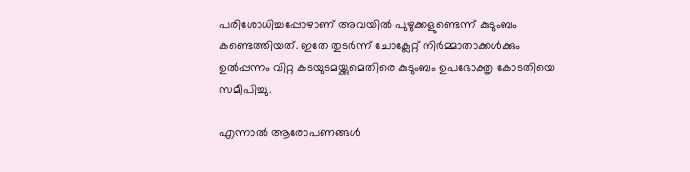പരിശോധിച്ചപ്പോഴാണ് അവയിൽ പുഴുക്കളുണ്ടെന്ന് കുടുംബം കണ്ടെത്തിയത്. ഇതേ തുടർന്ന് ചോക്ലേറ്റ് നിർമ്മാതാക്കൾക്കും ഉൽപ്പന്നം വിറ്റ കടയുടമയ്ക്കുമെതിരെ കുടുംബം ഉപഭോക്തൃ കോടതിയെ സമീപിച്ചു.

എന്നാൽ ആരോപണങ്ങൾ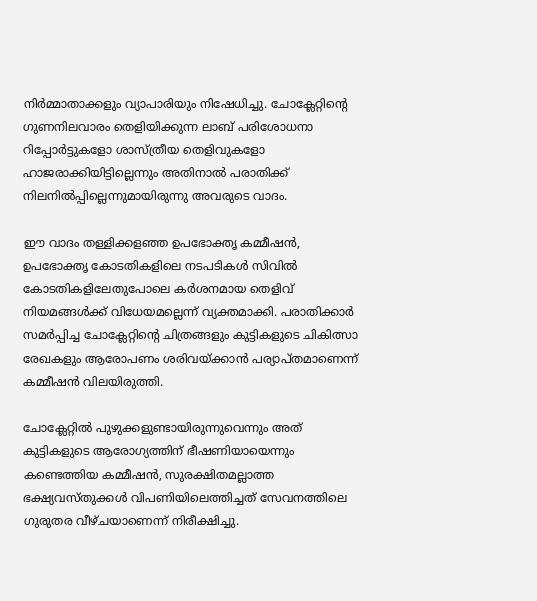നിർമ്മാതാക്കളും വ്യാപാരിയും നിഷേധിച്ചു. ചോക്ലേറ്റിന്റെ ഗുണനിലവാരം തെളിയിക്കുന്ന ലാബ് പരിശോധനാ റിപ്പോർട്ടുകളോ ശാസ്ത്രീയ തെളിവുകളോ ഹാജരാക്കിയിട്ടില്ലെന്നും അതിനാൽ പരാതിക്ക് നിലനിൽപ്പില്ലെന്നുമായിരുന്നു അവരുടെ വാദം.

ഈ വാദം തള്ളിക്കളഞ്ഞ ഉപഭോക്തൃ കമ്മീഷൻ, ഉപഭോക്തൃ കോടതികളിലെ നടപടികൾ സിവിൽ കോടതികളിലേതുപോലെ കർശനമായ തെളിവ് നിയമങ്ങൾക്ക് വിധേയമല്ലെന്ന് വ്യക്തമാക്കി. പരാതിക്കാർ സമർപ്പിച്ച ചോക്ലേറ്റിന്റെ ചിത്രങ്ങളും കുട്ടികളുടെ ചികിത്സാ രേഖകളും ആരോപണം ശരിവയ്ക്കാൻ പര്യാപ്തമാണെന്ന് കമ്മീഷൻ വിലയിരുത്തി.

ചോക്ലേറ്റിൽ പുഴുക്കളുണ്ടായിരുന്നുവെന്നും അത് കുട്ടികളുടെ ആരോഗ്യത്തിന് ഭീഷണിയായെന്നും കണ്ടെത്തിയ കമ്മീഷൻ, സുരക്ഷിതമല്ലാത്ത ഭക്ഷ്യവസ്തുക്കൾ വിപണിയിലെത്തിച്ചത് സേവനത്തിലെ ഗുരുതര വീഴ്ചയാണെന്ന് നിരീക്ഷിച്ചു.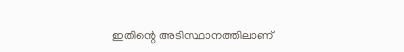ഇതിന്റെ അടിസ്ഥാനത്തിലാണ്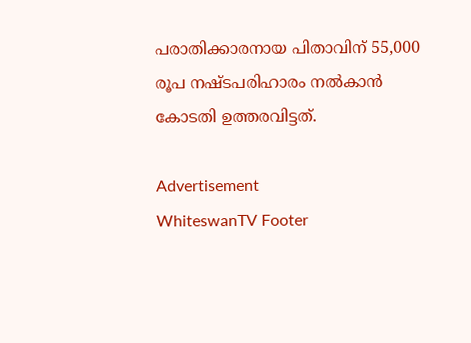പരാതിക്കാരനായ പിതാവിന് 55,000 രൂപ നഷ്ടപരിഹാരം നൽകാൻ കോടതി ഉത്തരവിട്ടത്.

Advertisement
WhiteswanTV Footer